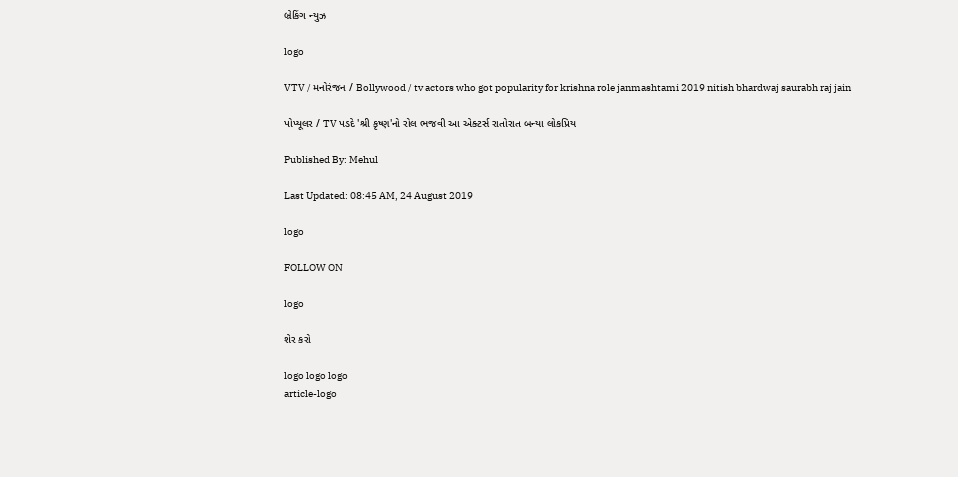બ્રેકિંગ ન્યુઝ

logo

VTV / મનોરંજન / Bollywood / tv actors who got popularity for krishna role janmashtami 2019 nitish bhardwaj saurabh raj jain

પોપ્યૂલર / TV પડદે 'શ્રી કૃષ્ણ'નો રોલ ભજવી આ એક્ટર્સ રાતોરાત બન્યા લોકપ્રિય

Published By: Mehul

Last Updated: 08:45 AM, 24 August 2019

logo

FOLLOW ON

logo

શેર કરો

logo logo logo
article-logo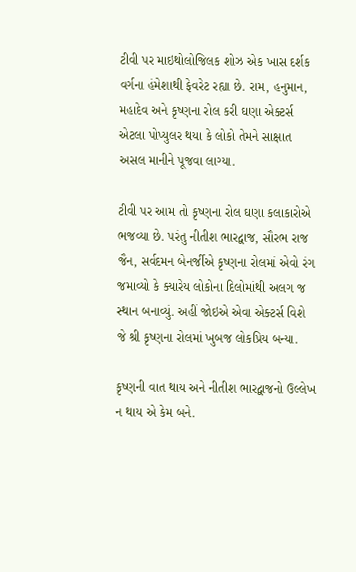ટીવી પર માઇથોલોજિલક શોઝ એક ખાસ દર્શક વર્ગના હંમેશાથી ફેવરેટ રહ્યા છે. રામ, હનુમાન, મહાદેવ અને કૃષ્ણના રોલ કરી ઘણા એક્ટર્સ એટલા પોપ્યુલર થયા કે લોકો તેમને સાક્ષાત અસલ માનીને પૂજવા લાગ્યા.

ટીવી પર આમ તો કૃષ્ણના રોલ ઘણા કલાકારોએ ભજવ્યા છે. પરંતુ નીતીશ ભારદ્વાજ, સૌરભ રાજ જૈન, સર્વદમન બેનર્જીએ કૃષ્ણના રોલમાં એવો રંગ જમાવ્યો કે ક્યારેય લોકોના દિલોમાંથી અલગ જ સ્થાન બનાવ્યું. અહીં જોઇએ એવા એક્ટર્સ વિશે જે શ્રી કૃષ્ણના રોલમાં ખુબજ લોકપ્રિય બન્યા.

કૃષ્ણની વાત થાય અને નીતીશ ભારદ્વાજનો ઉલ્લેખ ન થાય એ કેમ બને.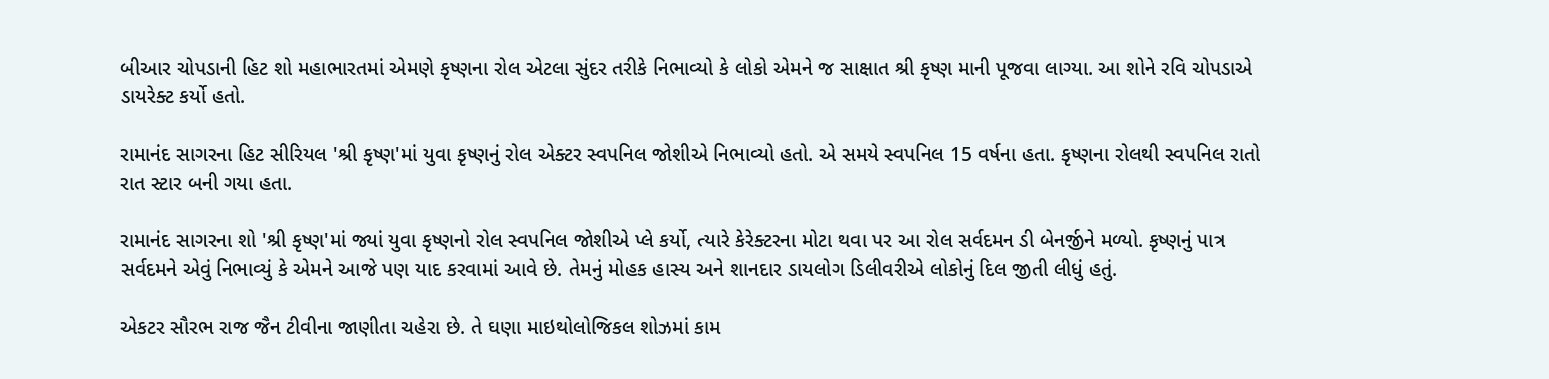બીઆર ચોપડાની હિટ શો મહાભારતમાં એમણે કૃષ્ણના રોલ એટલા સુંદર તરીકે નિભાવ્યો કે લોકો એમને જ સાક્ષાત શ્રી કૃષ્ણ માની પૂજવા લાગ્યા. આ શોને રવિ ચોપડાએ ડાયરેક્ટ કર્યો હતો.

રામાનંદ સાગરના હિટ સીરિયલ 'શ્રી કૃષ્ણ'માં યુવા કૃષ્ણનું રોલ એક્ટર સ્વપનિલ જોશીએ નિભાવ્યો હતો. એ સમયે સ્વપનિલ 15 વર્ષના હતા. કૃષ્ણના રોલથી સ્વપનિલ રાતો રાત સ્ટાર બની ગયા હતા.

રામાનંદ સાગરના શો 'શ્રી કૃષ્ણ'માં જ્યાં યુવા કૃષ્ણનો રોલ સ્વપનિલ જોશીએ પ્લે કર્યો, ત્યારે કેરેક્ટરના મોટા થવા પર આ રોલ સર્વદમન ડી બેનર્જીને મળ્યો. કૃષ્ણનું પાત્ર સર્વદમને એવું નિભાવ્યું કે એમને આજે પણ યાદ કરવામાં આવે છે. તેમનું મોહક હાસ્ય અને શાનદાર ડાયલોગ ડિલીવરીએ લોકોનું દિલ જીતી લીધું હતું.

એકટર સૌરભ રાજ જૈન ટીવીના જાણીતા ચહેરા છે. તે ઘણા માઇથોલોજિકલ શોઝમાં કામ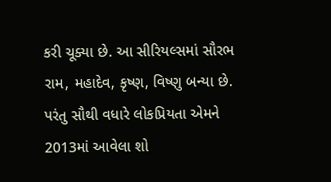કરી ચૂક્યા છે. આ સીરિયલ્સમાં સૌરભ રામ, મહાદેવ, કૃષ્ણ, વિષ્ણુ બન્યા છે. પરંતુ સૌથી વધારે લોકપ્રિયતા એમને 2013માં આવેલા શો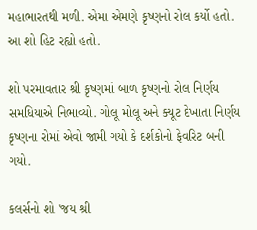મહાભારતથી મળી. એમા એમણે કૃષ્ણનો રોલ કર્યો હતો. આ શો હિટ રહ્યો હતો.

શો પરમાવતાર શ્રી કૃષ્ણમાં બાળ કૃષ્ણનો રોલ નિર્ણય સમધિયાએ નિભાવ્યો. ગોલૂ મોલૂ અને ક્યૂટ દેખાતા નિર્ણય કૃષ્ણના રોમાં એવો જામી ગયો કે દર્શકોનો ફેવરિટ બની ગયો.

કલર્સનો શો 'જય શ્રી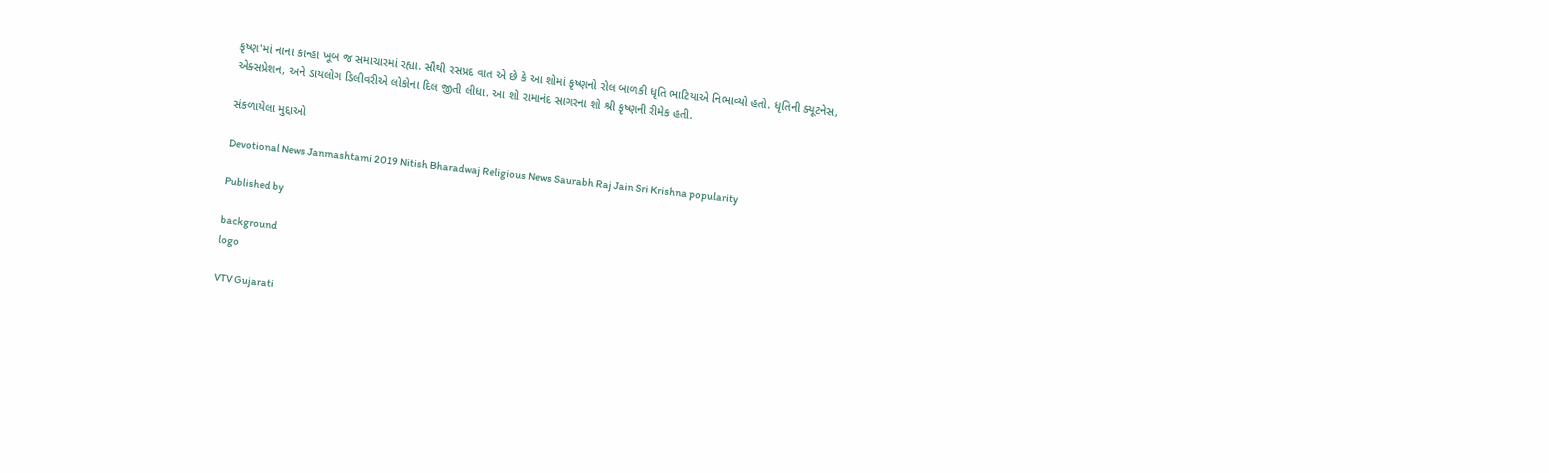કૃષ્ણ'માં નાના કાન્હા ખૂબ જ સમાચારમાં રહ્યા. સૌથી રસપ્રદ વાત એ છે કે આ શોમાં કૃષ્ણનો રોલ બાળકી ધૃતિ ભાટિયાએ નિભાવ્યો હતો. ધૃતિની ક્યૂટનેસ, એક્સપ્રેશન, અને ડાયલોગ ડિલીવરીએ લોકોના દિલ જીતી લીધા. આ શો રામાનંદ સાગરના શો શ્રી કૃષ્ણની રીમેક હતી.

સંકળાયેલા મુદ્દાઓ

Devotional News Janmashtami 2019 Nitish Bharadwaj Religious News Saurabh Raj Jain Sri Krishna popularity

Published by

background
logo

VTV Gujarati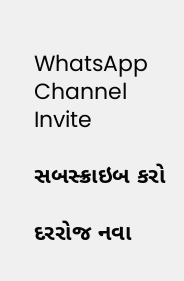WhatsApp Channel Invite

સબસ્ક્રાઇબ કરો

દરરોજ નવા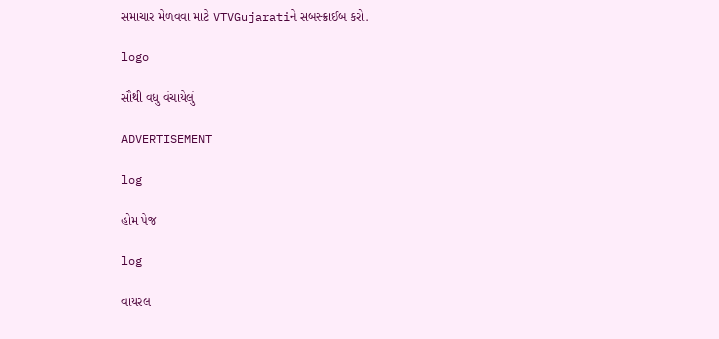સમાચાર મેળવવા માટે VTVGujaratiને સબસ્ક્રાઈબ કરો.

logo

સૌથી વધુ વંચાયેલું

ADVERTISEMENT

log

હોમ પેજ

log

વાયરલ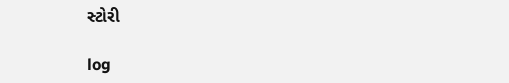સ્ટોરી

log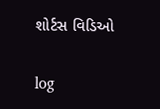શોર્ટસ વિડિઓ

log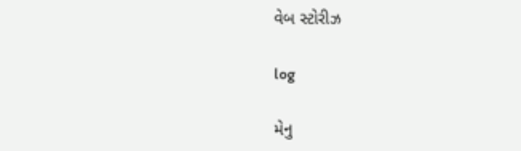વેબ સ્ટોરીઝ

log

મેનુ